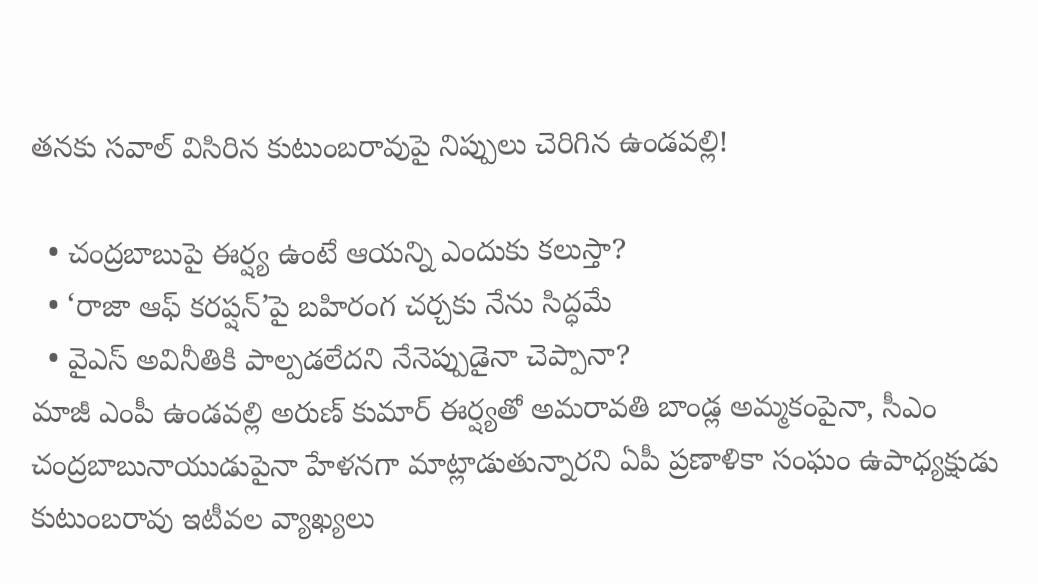తనకు సవాల్ విసిరిన కుటుంబరావుపై నిప్పులు చెరిగిన ఉండవల్లి!

  • చంద్రబాబుపై ఈర్ష్య ఉంటే ఆయన్ని ఎందుకు కలుస్తా?
  • ‘రాజా ఆఫ్ కరప్షన్’పై బహిరంగ చర్చకు నేను సిద్ధమే
  • వైఎస్ అవినీతికి పాల్పడలేదని నేనెప్పుడైనా చెప్పానా?
మాజీ ఎంపీ ఉండవల్లి అరుణ్ కుమార్ ఈర్ష్యతో అమరావతి బాండ్ల అమ్మకంపైనా, సీఎం చంద్రబాబునాయుడుపైనా హేళనగా మాట్లాడుతున్నారని ఏపీ ప్రణాళికా సంఘం ఉపాధ్యక్షుడు కుటుంబరావు ఇటీవల వ్యాఖ్యలు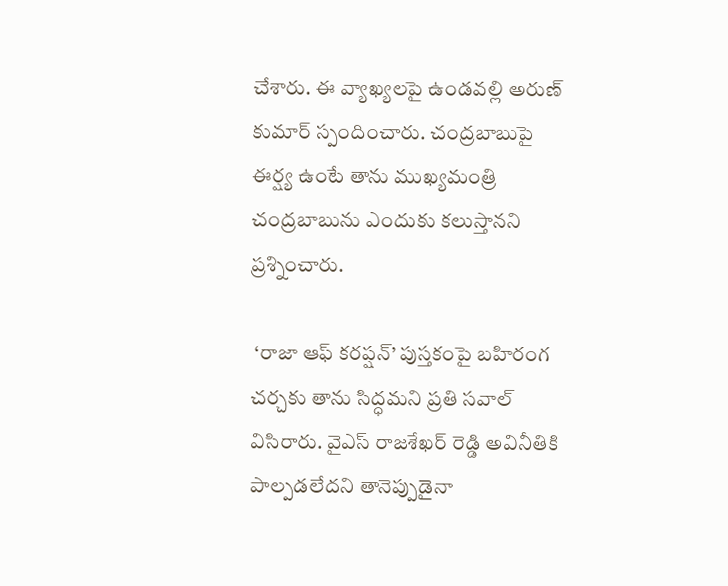చేశారు. ఈ వ్యాఖ్యలపై ఉండవల్లి అరుణ్ కుమార్ స్పందించారు. చంద్రబాబుపై ఈర్ష్య ఉంటే తాను ముఖ్యమంత్రి చంద్రబాబును ఎందుకు కలుస్తానని ప్రశ్నించారు.

 ‘రాజా ఆఫ్ కరప్షన్’ పుస్తకంపై బహిరంగ చర్చకు తాను సిద్ధమని ప్రతి సవాల్ విసిరారు. వైఎస్ రాజశేఖర్ రెడ్డి అవినీతికి పాల్పడలేదని తానెప్పుడైనా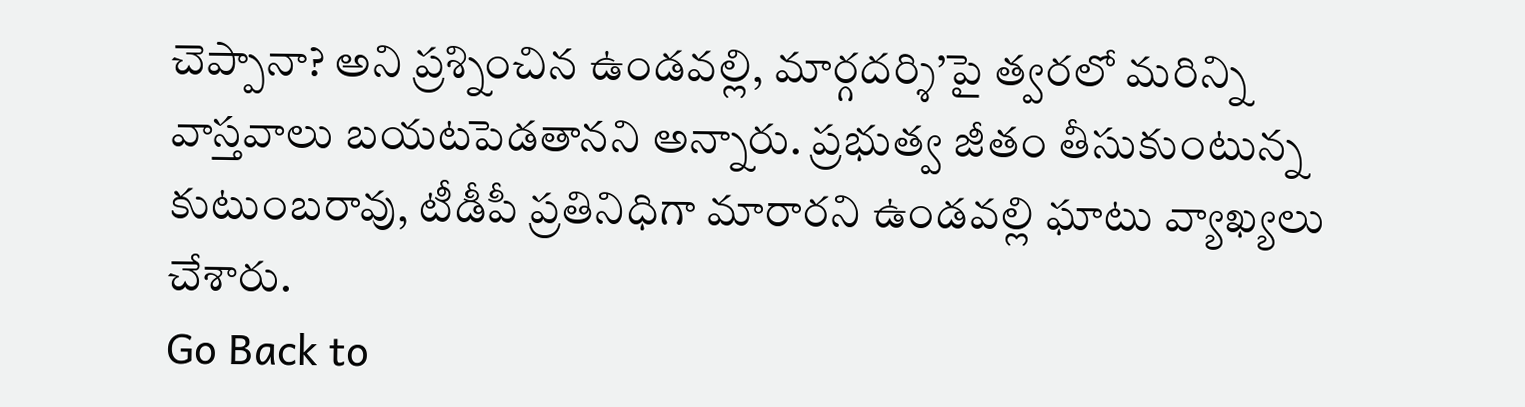చెప్పానా? అని ప్రశ్నించిన ఉండవల్లి, మార్గదర్శి’పై త్వరలో మరిన్ని వాస్తవాలు బయటపెడతానని అన్నారు. ప్రభుత్వ జీతం తీసుకుంటున్న కుటుంబరావు, టీడీపీ ప్రతినిధిగా మారారని ఉండవల్లి ఘాటు వ్యాఖ్యలు చేశారు.
Go Back to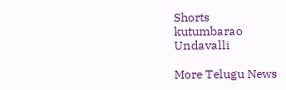Shorts
kutumbarao
Undavalli

More Telugu News